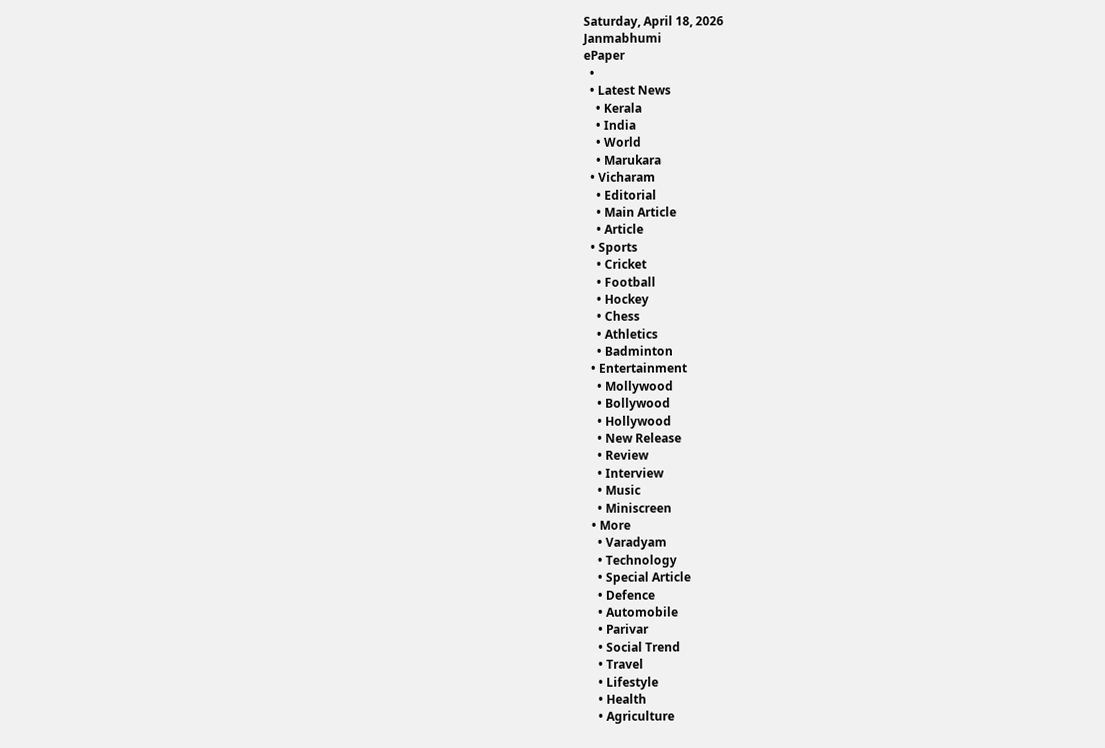Saturday, April 18, 2026
Janmabhumi
ePaper
  •
  • Latest News
    • Kerala
    • India
    • World
    • Marukara
  • Vicharam
    • Editorial
    • Main Article
    • Article
  • Sports
    • Cricket
    • Football
    • Hockey
    • Chess
    • Athletics
    • Badminton
  • Entertainment
    • Mollywood
    • Bollywood
    • Hollywood
    • New Release
    • Review
    • Interview
    • Music
    • Miniscreen
  • More
    • Varadyam
    • Technology
    • Special Article
    • Defence
    • Automobile
    • Parivar
    • Social Trend
    • Travel
    • Lifestyle
    • Health
    • Agriculture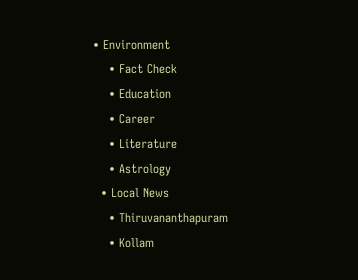• Environment
    • Fact Check
    • Education
    • Career
    • Literature
    • Astrology
  • Local News
    • Thiruvananthapuram
    • Kollam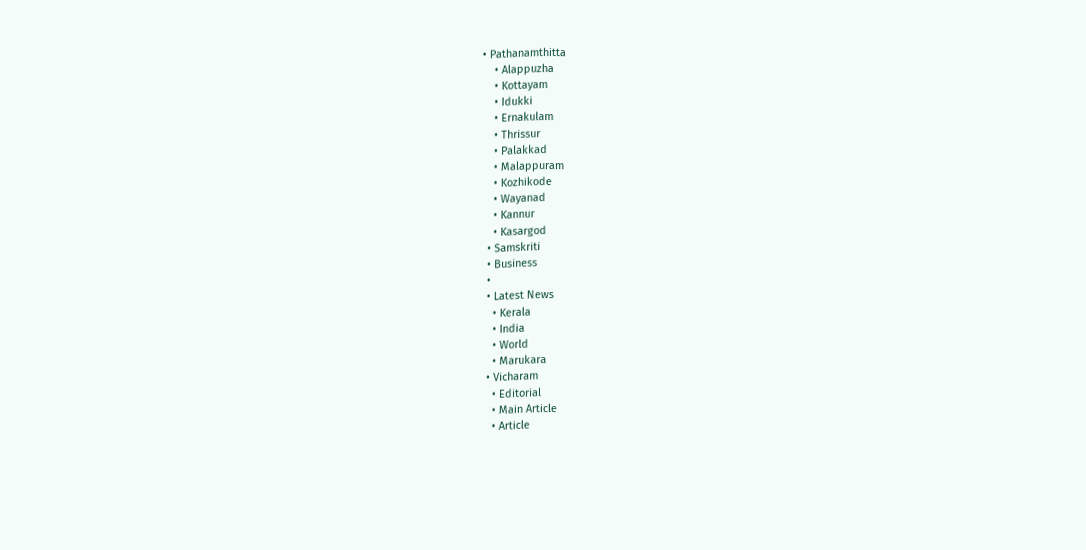• Pathanamthitta
    • Alappuzha
    • Kottayam
    • Idukki
    • Ernakulam
    • Thrissur
    • Palakkad
    • Malappuram
    • Kozhikode
    • Wayanad
    • Kannur
    • Kasargod
  • Samskriti
  • Business
  •
  • Latest News
    • Kerala
    • India
    • World
    • Marukara
  • Vicharam
    • Editorial
    • Main Article
    • Article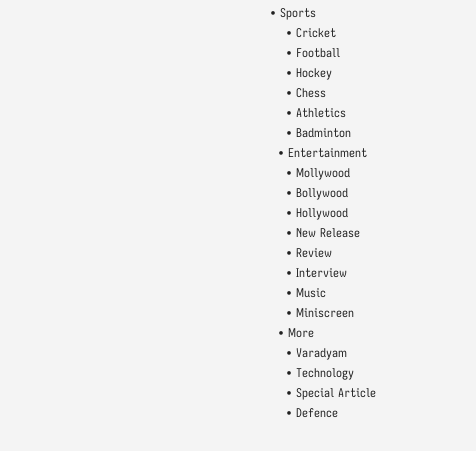• Sports
    • Cricket
    • Football
    • Hockey
    • Chess
    • Athletics
    • Badminton
  • Entertainment
    • Mollywood
    • Bollywood
    • Hollywood
    • New Release
    • Review
    • Interview
    • Music
    • Miniscreen
  • More
    • Varadyam
    • Technology
    • Special Article
    • Defence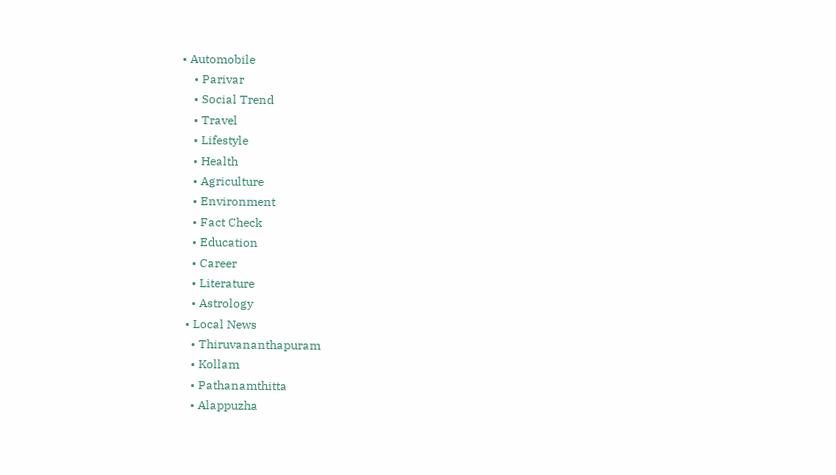• Automobile
    • Parivar
    • Social Trend
    • Travel
    • Lifestyle
    • Health
    • Agriculture
    • Environment
    • Fact Check
    • Education
    • Career
    • Literature
    • Astrology
  • Local News
    • Thiruvananthapuram
    • Kollam
    • Pathanamthitta
    • Alappuzha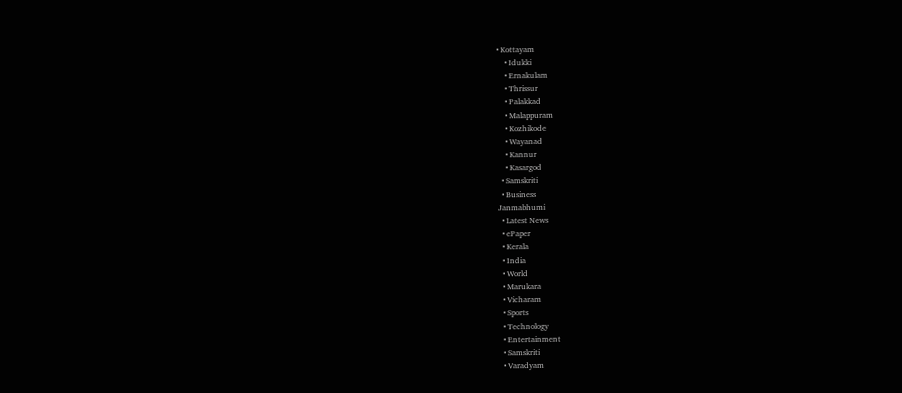• Kottayam
    • Idukki
    • Ernakulam
    • Thrissur
    • Palakkad
    • Malappuram
    • Kozhikode
    • Wayanad
    • Kannur
    • Kasargod
  • Samskriti
  • Business
Janmabhumi
  • Latest News
  • ePaper
  • Kerala
  • India
  • World
  • Marukara
  • Vicharam
  • Sports
  • Technology
  • Entertainment
  • Samskriti
  • Varadyam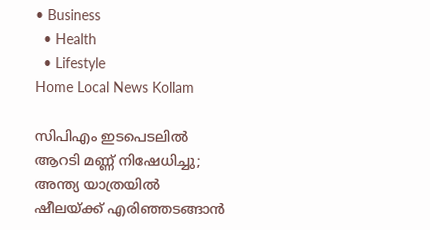• Business
  • Health
  • Lifestyle
Home Local News Kollam

സിപിഎം ഇടപെടലില്‍ ആറടി മണ്ണ് നിഷേധിച്ചു; അന്ത്യ യാത്രയില്‍ ഷീലയ്‌ക്ക് എരിഞ്ഞടങ്ങാന്‍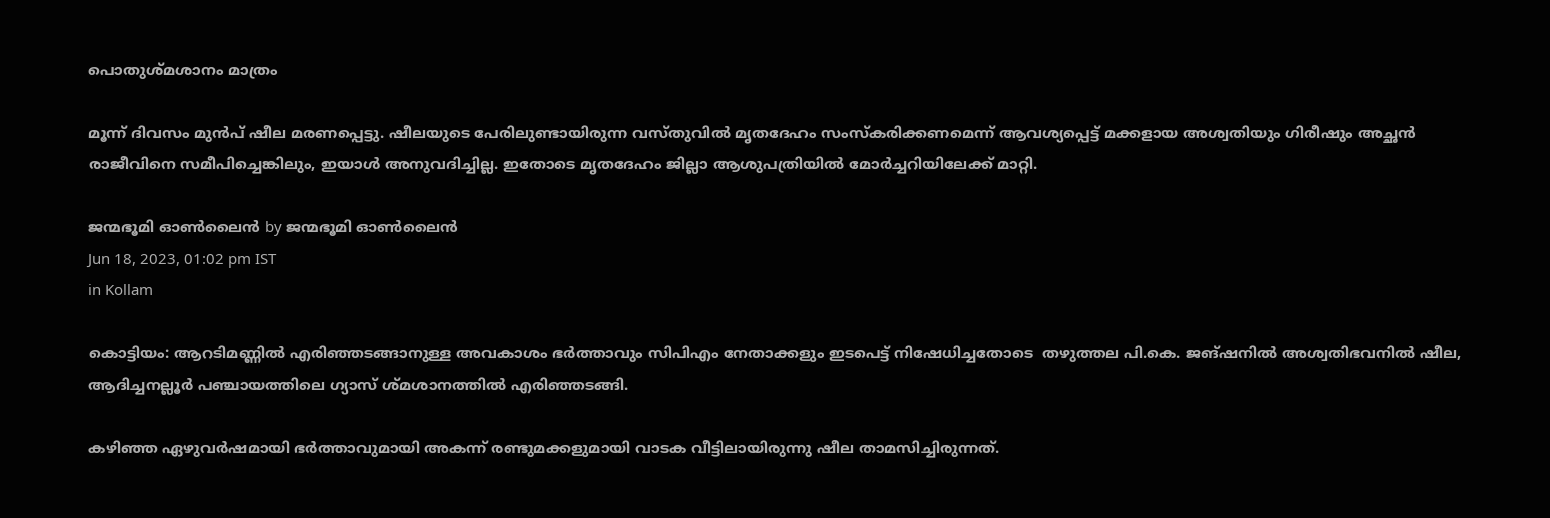പൊതുശ്മശാനം മാത്രം

മൂന്ന് ദിവസം മുന്‍പ് ഷീല മരണപ്പെട്ടു. ഷീലയുടെ പേരിലുണ്ടായിരുന്ന വസ്തുവില്‍ മൃതദേഹം സംസ്‌കരിക്കണമെന്ന് ആവശ്യപ്പെട്ട് മക്കളായ അശ്വതിയും ഗിരീഷും അച്ഛന്‍ രാജീവിനെ സമീപിച്ചെങ്കിലും, ഇയാള്‍ അനുവദിച്ചില്ല. ഇതോടെ മൃതദേഹം ജില്ലാ ആശുപത്രിയില്‍ മോര്‍ച്ചറിയിലേക്ക് മാറ്റി.

ജന്മഭൂമി ഓണ്‍ലൈന്‍ by ജന്മഭൂമി ഓണ്‍ലൈന്‍
Jun 18, 2023, 01:02 pm IST
in Kollam

കൊട്ടിയം: ആറടിമണ്ണില്‍ എരിഞ്ഞടങ്ങാനുള്ള അവകാശം ഭര്‍ത്താവും സിപിഎം നേതാക്കളും ഇടപെട്ട് നിഷേധിച്ചതോടെ  തഴുത്തല പി.കെ. ജങ്ഷനില്‍ അശ്വതിഭവനില്‍ ഷീല, ആദിച്ചനല്ലൂര്‍ പഞ്ചായത്തിലെ ഗ്യാസ് ശ്മശാനത്തില്‍ എരിഞ്ഞടങ്ങി.

കഴിഞ്ഞ ഏഴുവര്‍ഷമായി ഭര്‍ത്താവുമായി അകന്ന് രണ്ടുമക്കളുമായി വാടക വീട്ടിലായിരുന്നു ഷീല താമസിച്ചിരുന്നത്.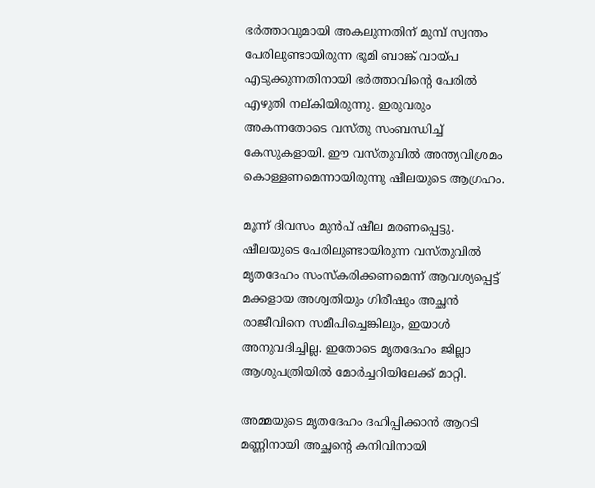ഭര്‍ത്താവുമായി അകലുന്നതിന് മുമ്പ് സ്വന്തം പേരിലുണ്ടായിരുന്ന ഭൂമി ബാങ്ക് വായ്‌പ എടുക്കുന്നതിനായി ഭര്‍ത്താവിന്റെ പേരില്‍ എഴുതി നല്കിയിരുന്നു. ഇരുവരും അകന്നതോടെ വസ്തു സംബന്ധിച്ച് കേസുകളായി. ഈ വസ്തുവില്‍ അന്ത്യവിശ്രമം കൊള്ളണമെന്നായിരുന്നു ഷീലയുടെ ആഗ്രഹം.

മൂന്ന് ദിവസം മുന്‍പ് ഷീല മരണപ്പെട്ടു. ഷീലയുടെ പേരിലുണ്ടായിരുന്ന വസ്തുവില്‍ മൃതദേഹം സംസ്‌കരിക്കണമെന്ന് ആവശ്യപ്പെട്ട് മക്കളായ അശ്വതിയും ഗിരീഷും അച്ഛന്‍ രാജീവിനെ സമീപിച്ചെങ്കിലും, ഇയാള്‍ അനുവദിച്ചില്ല. ഇതോടെ മൃതദേഹം ജില്ലാ ആശുപത്രിയില്‍ മോര്‍ച്ചറിയിലേക്ക് മാറ്റി.

അമ്മയുടെ മൃതദേഹം ദഹിപ്പിക്കാന്‍ ആറടി മണ്ണിനായി അച്ഛന്റെ കനിവിനായി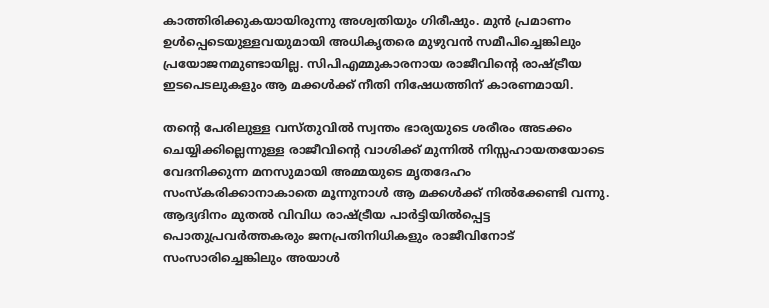കാത്തിരിക്കുകയായിരുന്നു അശ്വതിയും ഗിരീഷും. മുന്‍ പ്രമാണം ഉള്‍പ്പെടെയുള്ളവയുമായി അധികൃതരെ മുഴുവന്‍ സമീപിച്ചെങ്കിലും പ്രയോജനമുണ്ടായില്ല. സിപിഎമ്മുകാരനായ രാജീവിന്റെ രാഷ്‌ട്രീയ ഇടപെടലുകളും ആ മക്കള്‍ക്ക് നീതി നിഷേധത്തിന് കാരണമായി.

തന്റെ പേരിലുള്ള വസ്തുവില്‍ സ്വന്തം ഭാര്യയുടെ ശരീരം അടക്കം ചെയ്യിക്കില്ലെന്നുള്ള രാജീവിന്റെ വാശിക്ക് മുന്നില്‍ നിസ്സഹായതയോടെ വേദനിക്കുന്ന മനസുമായി അമ്മയുടെ മൃതദേഹം സംസ്‌കരിക്കാനാകാതെ മൂന്നുനാള്‍ ആ മക്കള്‍ക്ക് നില്‍ക്കേണ്ടി വന്നു. ആദ്യദിനം മുതല്‍ വിവിധ രാഷ്‌ട്രീയ പാര്‍ട്ടിയില്‍പ്പെട്ട പൊതുപ്രവര്‍ത്തകരും ജനപ്രതിനിധികളും രാജീവിനോട് സംസാരിച്ചെങ്കിലും അയാള്‍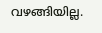വഴങ്ങിയില്ല.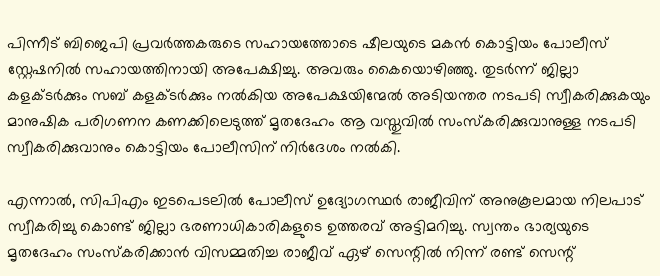പിന്നീട് ബിജെപി പ്രവര്‍ത്തകരുടെ സഹായത്തോടെ ഷീലയുടെ മകന്‍ കൊട്ടിയം പോലീസ് സ്റ്റേഷനില്‍ സഹായത്തിനായി അപേക്ഷിച്ചു. അവരും കൈയൊഴിഞ്ഞു. തുടര്‍ന്ന് ജില്ലാ കളക്ടര്‍ക്കും സബ് കളക്ടര്‍ക്കും നല്‍കിയ അപേക്ഷയിന്മേല്‍ അടിയന്തര നടപടി സ്വീകരിക്കുകയും മാനുഷിക പരിഗണന കണക്കിലെടുത്ത് മൃതദേഹം ആ വസ്തുവില്‍ സംസ്‌കരിക്കുവാനുള്ള നടപടി സ്വീകരിക്കുവാനും കൊട്ടിയം പോലീസിന് നിര്‍ദേശം നല്‍കി.

എന്നാല്‍, സിപിഎം ഇടപെടലില്‍ പോലീസ് ഉദ്യോഗസ്ഥര്‍ രാജീവിന് അനുകൂലമായ നിലപാട് സ്വീകരിച്ചു കൊണ്ട് ജില്ലാ ഭരണാധികാരികളുടെ ഉത്തരവ് അട്ടിമറിച്ചു. സ്വന്തം ഭാര്യയുടെ മൃതദേഹം സംസ്‌കരിക്കാന്‍ വിസമ്മതിച്ച രാജീവ് ഏഴ് സെന്റില്‍ നിന്ന് രണ്ട് സെന്റ്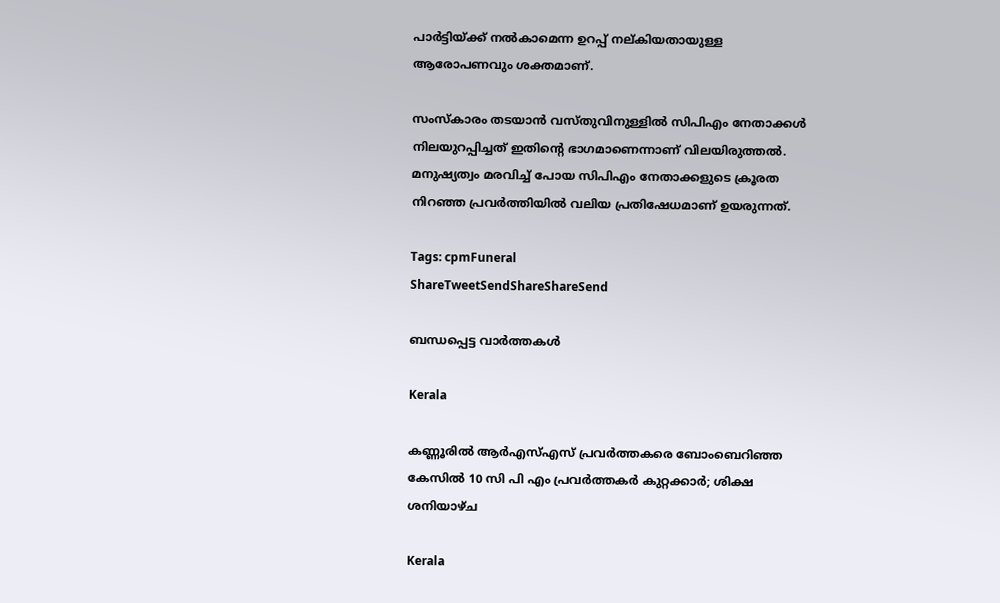പാര്‍ട്ടിയ്‌ക്ക് നല്‍കാമെന്ന ഉറപ്പ് നല്കിയതായുള്ള ആരോപണവും ശക്തമാണ്.

സംസ്‌കാരം തടയാന്‍ വസ്തുവിനുള്ളില്‍ സിപിഎം നേതാക്കള്‍ നിലയുറപ്പിച്ചത് ഇതിന്റെ ഭാഗമാണെന്നാണ് വിലയിരുത്തല്‍. മനുഷ്യത്വം മരവിച്ച് പോയ സിപിഎം നേതാക്കളുടെ ക്രൂരത നിറഞ്ഞ പ്രവര്‍ത്തിയില്‍ വലിയ പ്രതിഷേധമാണ് ഉയരുന്നത്.

Tags: cpmFuneral
ShareTweetSendShareShareSend

ബന്ധപ്പെട്ട വാര്‍ത്തകള്‍

Kerala

കണ്ണൂരില്‍ ആര്‍എസ്എസ് പ്രവര്‍ത്തകരെ ബോംബെറിഞ്ഞ കേസില്‍ 10 സി പി എം പ്രവര്‍ത്തകര്‍ കുറ്റക്കാര്‍; ശിക്ഷ ശനിയാഴ്ച

Kerala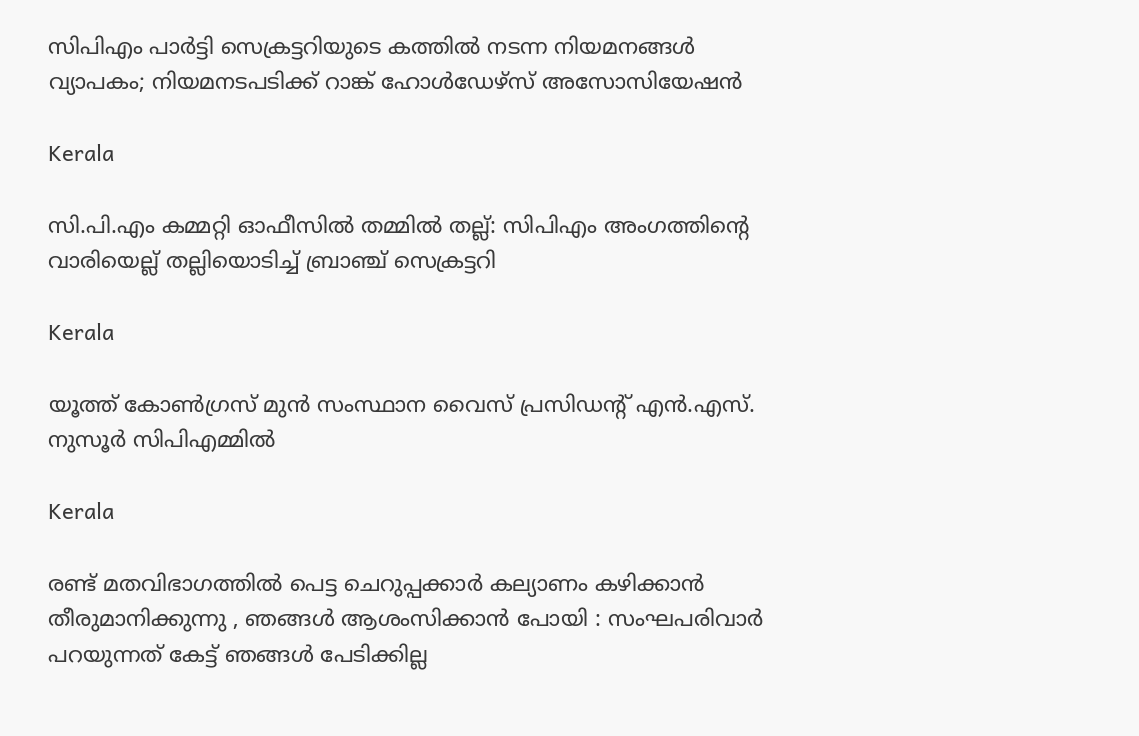സിപിഎം പാര്‍ട്ടി സെക്രട്ടറിയുടെ കത്തില്‍ നടന്ന നിയമനങ്ങള്‍ വ്യാപകം; നിയമനടപടിക്ക് റാങ്ക് ഹോള്‍ഡേഴ്‌സ് അസോസിയേഷൻ

Kerala

സി.പി.എം കമ്മറ്റി ഓഫീസിൽ തമ്മിൽ തല്ല്: സിപിഎം അംഗത്തിന്റെ വാരിയെല്ല് തല്ലിയൊടിച്ച് ബ്രാഞ്ച് സെക്രട്ടറി

Kerala

യൂത്ത് കോണ്‍ഗ്രസ് മുന്‍ സംസ്ഥാന വൈസ് പ്രസിഡന്റ് എന്‍.എസ്. നുസൂര്‍ സിപിഎമ്മില്‍

Kerala

രണ്ട് മതവിഭാഗത്തിൽ പെട്ട ചെറുപ്പക്കാർ കല്യാണം കഴിക്കാൻ തീരുമാനിക്കുന്നു , ഞങ്ങൾ ആശംസിക്കാൻ പോയി : സംഘപരിവാർ പറയുന്നത് കേട്ട് ഞങ്ങൾ പേടിക്കില്ല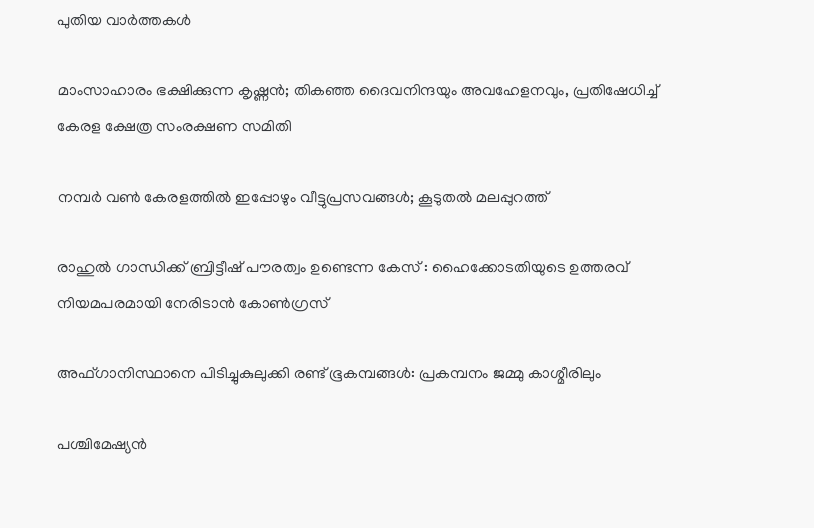പുതിയ വാര്‍ത്തകള്‍

മാംസാഹാരം ഭക്ഷിക്കുന്ന കൃഷ്ണൻ; തികഞ്ഞ ദൈവനിന്ദയും അവഹേളനവും, പ്രതിഷേധിച്ച് കേരള ക്ഷേത്ര സംരക്ഷണ സമിതി

നമ്പര്‍ വണ്‍ കേരളത്തില്‍ ഇപ്പോഴും വീട്ടുപ്രസവങ്ങള്‍; കൂടുതല്‍ മലപ്പുറത്ത്

രാഹുൽ ഗാന്ധിക്ക് ബ്രിട്ടീഷ് പൗരത്വം ഉണ്ടെന്ന കേസ് : ഹൈക്കോടതിയുടെ ഉത്തരവ് നിയമപരമായി നേരിടാൻ കോൺഗ്രസ്‌

അഫ്‌ഗാനിസ്ഥാനെ പിടിച്ചുകുലുക്കി രണ്ട് ഭൂകമ്പങ്ങൾ: പ്രകമ്പനം ജമ്മു കാശ്മീരിലും

പശ്ചിമേഷ്യൻ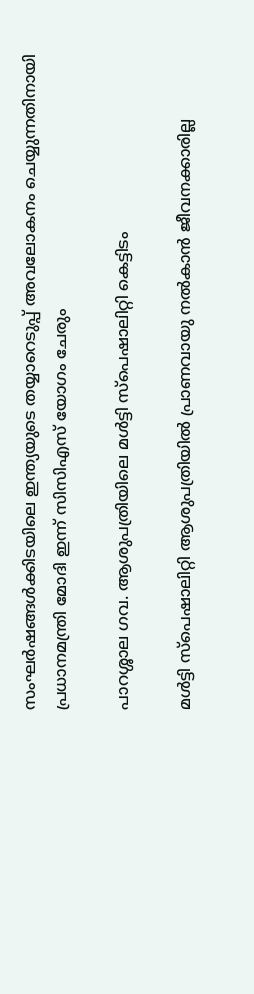സംഘർഷങ്ങൾക്കിടയിലെ ഇന്ത്യയുടെ തയ്യാറെടുപ്പ് അവലോകനം ചെയ്യുന്നതിനായി പ്രധാനമന്ത്രി മോദി ഇന്ന് സിസിഎസ് യോഗം ചേരും

പാറശ്ശാല ഗവ. ആശുപത്രിയിലെ മള്‍ട്ടി സ്‌പെഷാലിറ്റി കെട്ടിടം

മള്‍ട്ടി സ്‌പെഷാലിറ്റി ആശുപത്രിയില്‍ പ്രാണവായു നല്‍കാന്‍ ജീവനക്കാരില്ല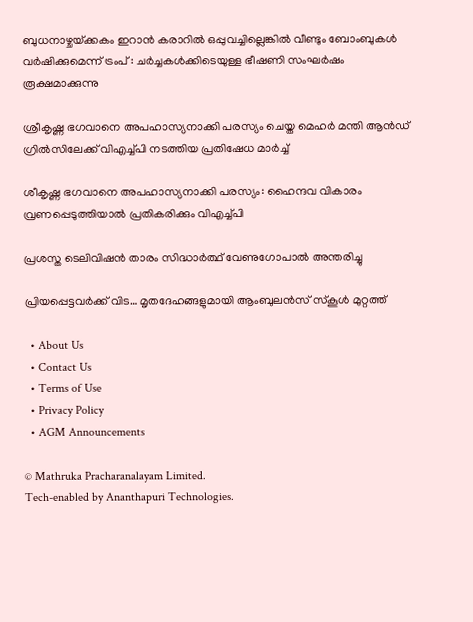ബുധനാഴ്ചയ്‌ക്കകം ഇറാൻ കരാറിൽ ഒപ്പുവച്ചില്ലെങ്കിൽ വീണ്ടും ബോംബുകൾ വർഷിക്കുമെന്ന് ട്രംപ് : ചർച്ചകൾക്കിടെയുള്ള ഭീഷണി സംഘർഷം രൂക്ഷമാക്കുന്നു

ശ്രീകൃഷ്ണ ഭഗവാനെ അപഹാസ്യനാക്കി പരസ്യം ചെയ്ത മെഹര്‍ മന്തി ആന്‍ഡ് ഗ്രില്‍സിലേക്ക് വിഎച്ച്പി നടത്തിയ പ്രതിഷേധ മാര്‍ച്ച്‌

ശീകൃഷ്ണ ഭഗവാനെ അപഹാസ്യനാക്കി പരസ്യം: ഹൈന്ദവ വികാരം വ്രണപ്പെടുത്തിയാല്‍ പ്രതികരിക്കും വിഎച്ച്പി

പ്രശസ്ത ടെലിവിഷന്‍ താരം സിദ്ധാര്‍ത്ഥ് വേണുഗോപാല്‍ അന്തരിച്ചു

പ്രിയപ്പെട്ടവർക്ക് വിട… മൃതദേഹങ്ങളുമായി ആംബുലന്‍സ് സ്കൂൾ മുറ്റത്ത്

  • About Us
  • Contact Us
  • Terms of Use
  • Privacy Policy
  • AGM Announcements

© Mathruka Pracharanalayam Limited.
Tech-enabled by Ananthapuri Technologies.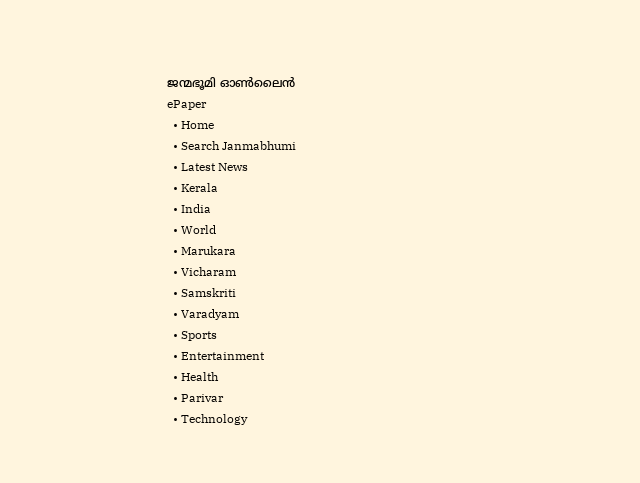ജന്മഭൂമി ഓണ്‍ലൈന്‍
ePaper
  • Home
  • Search Janmabhumi
  • Latest News
  • Kerala
  • India
  • World
  • Marukara
  • Vicharam
  • Samskriti
  • Varadyam
  • Sports
  • Entertainment
  • Health
  • Parivar
  • Technology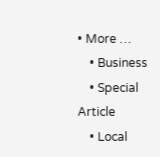• More …
    • Business
    • Special Article
    • Local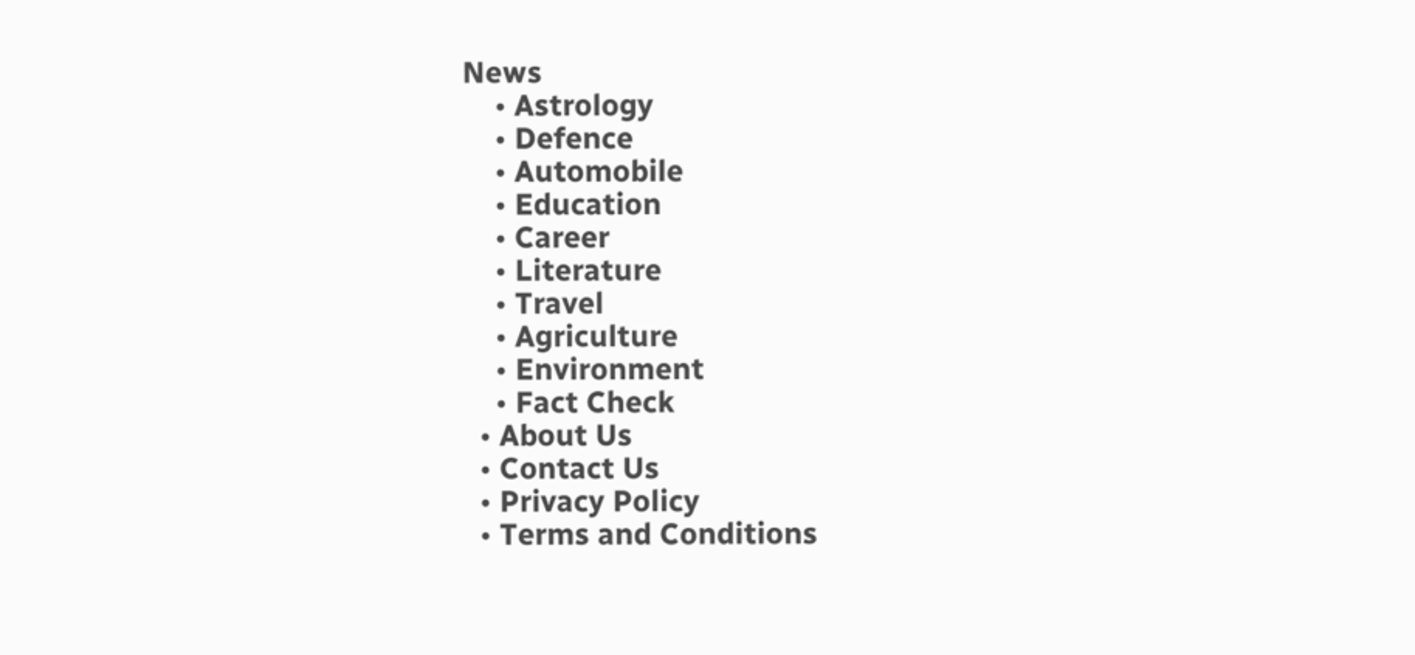News
    • Astrology
    • Defence
    • Automobile
    • Education
    • Career
    • Literature
    • Travel
    • Agriculture
    • Environment
    • Fact Check
  • About Us
  • Contact Us
  • Privacy Policy
  • Terms and Conditions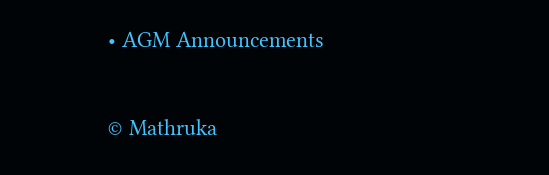• AGM Announcements

© Mathruka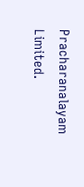Pracharanalayam Limited.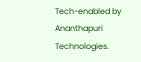Tech-enabled by Ananthapuri Technologies.